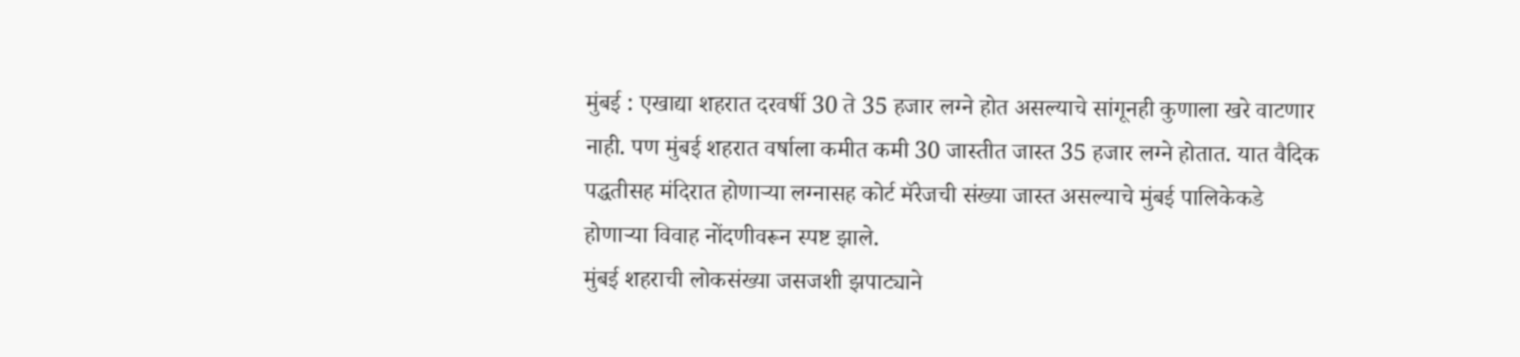मुंबई : एखाद्या शहरात दरवर्षी 30 ते 35 हजार लग्ने होत असल्याचे सांगूनही कुणाला खरे वाटणार नाही. पण मुंबई शहरात वर्षाला कमीत कमी 30 जास्तीत जास्त 35 हजार लग्ने होतात. यात वैदिक पद्धतीसह मंदिरात होणाऱ्या लग्नासह कोर्ट मॅरेजची संख्या जास्त असल्याचे मुंबई पालिकेकडे होणाऱ्या विवाह नोंदणीवरून स्पष्ट झाले.
मुंबई शहराची लोकसंख्या जसजशी झपाट्याने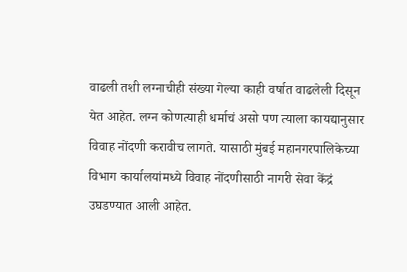वाढली तशी लग्नाचीही संख्या गेल्या काही वर्षात वाढलेली दिसून येत आहेत. लग्न कोणत्याही धर्माचं असो पण त्याला कायद्यानुसार विवाह नोंदणी करावीच लागते. यासाठी मुंबई महानगरपालिकेच्या विभाग कार्यालयांमध्ये विवाह नोंदणीसाठी नागरी सेवा केंद्रं उघडण्यात आली आहेत.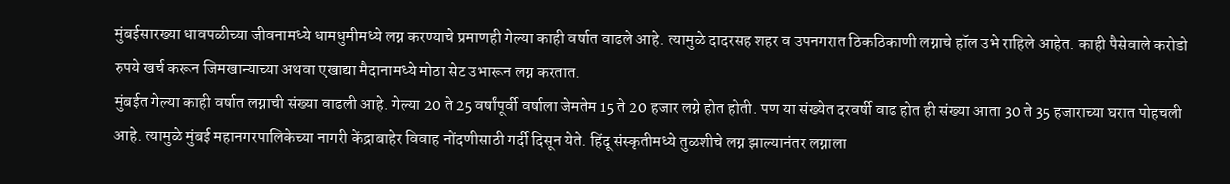मुंबईसारख्या धावपळीच्या जीवनामध्ये धामधुमीमध्ये लग्न करण्याचे प्रमाणही गेल्या काही वर्षात वाढले आहे. त्यामुळे दादरसह शहर व उपनगरात ठिकठिकाणी लग्नाचे हॉल उभे राहिले आहेत. काही पैसेवाले करोडो रुपये खर्च करून जिमखान्याच्या अथवा एखाद्या मैदानामध्ये मोठा सेट उभारून लग्न करतात.
मुंबईत गेल्या काही वर्षात लग्नाची संख्या वाढली आहे. गेल्या 20 ते 25 वर्षांपूर्वी वर्षाला जेमतेम 15 ते 20 हजार लग्ने होत होती. पण या संख्येत दरवर्षी वाढ होत ही संख्या आता 30 ते 35 हजाराच्या घरात पोहचली आहे. त्यामुळे मुंबई महानगरपालिकेच्या नागरी केंद्राबाहेर विवाह नोंदणीसाठी गर्दी दिसून येते. हिंदू संस्कृतीमध्ये तुळशीचे लग्न झाल्यानंतर लग्नाला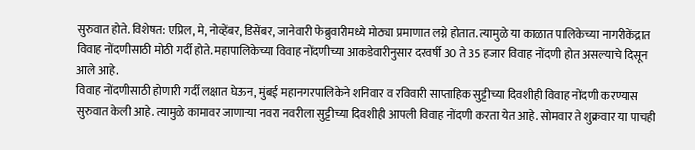सुरुवात होते. विशेषत: एप्रिल, मे, नोव्हेंबर, डिसेंबर, जानेवारी फेब्रुवारीमध्ये मोठ्या प्रमाणात लग्ने होतात. त्यामुळे या काळात पालिकेच्या नागरीकेंद्रात विवाह नोंदणीसाठी मोठी गर्दी होते. महापालिकेच्या विवाह नोंदणीच्या आकडेवारीनुसार दरवर्षी 30 ते 35 हजार विवाह नोंदणी होत असल्याचे दिसून आले आहे.
विवाह नोंदणीसाठी होणारी गर्दी लक्षात घेऊन, मुंबई महानगरपालिकेने शनिवार व रविवारी साप्ताहिक सुट्टीच्या दिवशीही विवाह नोंदणी करण्यास सुरुवात केली आहे. त्यामुळे कामावर जाणाऱ्या नवरा नवरीला सुट्टीच्या दिवशीही आपली विवाह नोंदणी करता येत आहे. सोमवार ते शुक्रवार या पाचही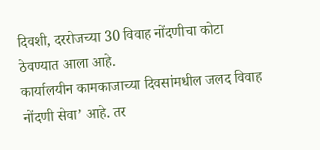दिवशी, दररोजच्या 30 विवाह नोंदणीचा कोटा ठेवण्यात आला आहे.
कार्यालयीन कामकाजाच्या दिवसांमधील जलद विवाह नोंदणी सेवा’ आहे. तर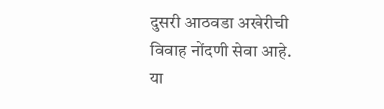दुसरी आठवडा अखेरीची विवाह नोंदणी सेवा आहे. या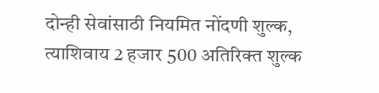दोन्ही सेवांसाठी नियमित नोंदणी शुल्क, त्याशिवाय 2 हजार 500 अतिरिक्त शुल्क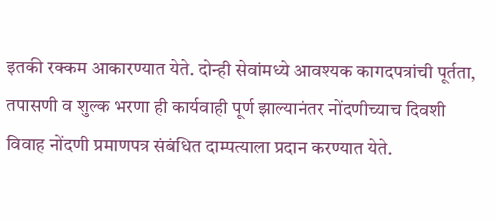इतकी रक्कम आकारण्यात येते. दोन्ही सेवांमध्ये आवश्यक कागदपत्रांची पूर्तता, तपासणी व शुल्क भरणा ही कार्यवाही पूर्ण झाल्यानंतर नोंदणीच्याच दिवशी विवाह नोंदणी प्रमाणपत्र संबंधित दाम्पत्याला प्रदान करण्यात येते.